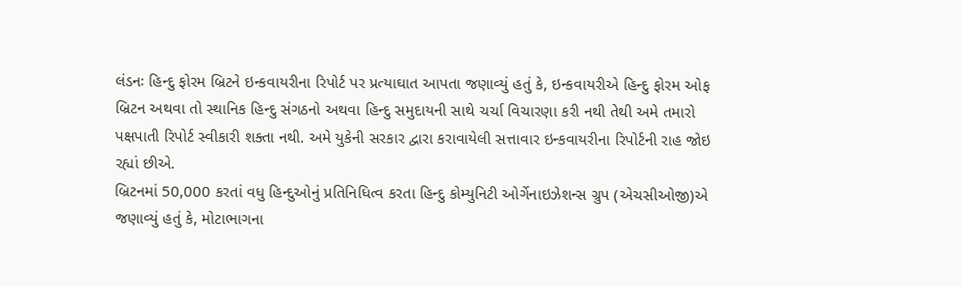લંડનઃ હિન્દુ ફોરમ બ્રિટને ઇન્કવાયરીના રિપોર્ટ પર પ્રત્યાઘાત આપતા જણાવ્યું હતું કે, ઇન્કવાયરીએ હિન્દુ ફોરમ ઓફ બ્રિટન અથવા તો સ્થાનિક હિન્દુ સંગઠનો અથવા હિન્દુ સમુદાયની સાથે ચર્ચા વિચારણા કરી નથી તેથી અમે તમારો પક્ષપાતી રિપોર્ટ સ્વીકારી શક્તા નથી. અમે યુકેની સરકાર દ્વારા કરાવાયેલી સત્તાવાર ઇન્કવાયરીના રિપોર્ટની રાહ જોઇ રહ્યાં છીએ.
બ્રિટનમાં 50,000 કરતાં વધુ હિન્દુઓનું પ્રતિનિધિત્વ કરતા હિન્દુ કોમ્યુનિટી ઓર્ગેનાઇઝેશન્સ ગ્રુપ (એચસીઓજી)એ જણાવ્યું હતું કે, મોટાભાગના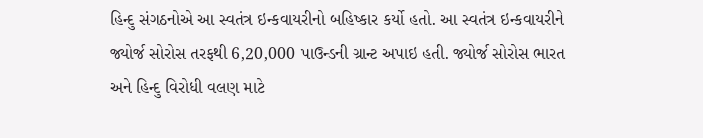હિન્દુ સંગઠનોએ આ સ્વતંત્ર ઇન્કવાયરીનો બહિષ્કાર કર્યો હતો. આ સ્વતંત્ર ઇન્કવાયરીને જ્યોર્જ સોરોસ તરફથી 6,20,000 પાઉન્ડની ગ્રાન્ટ અપાઇ હતી. જ્યોર્જ સોરોસ ભારત અને હિન્દુ વિરોધી વલણ માટે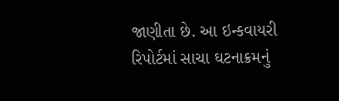જાણીતા છે. આ ઇન્કવાયરી રિપોર્ટમાં સાચા ઘટનાક્રમનું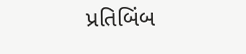પ્રતિબિંબ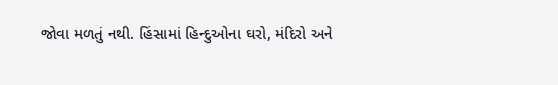જોવા મળતું નથી. હિંસામાં હિન્દુઓના ઘરો, મંદિરો અને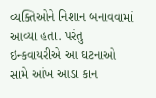વ્યક્તિઓને નિશાન બનાવવામાં આવ્યા હતા. પરંતુ ઇન્કવાયરીએ આ ઘટનાઓ સામે આંખ આડા કાન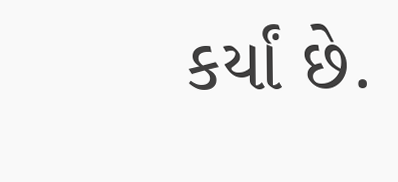કર્યાં છે.